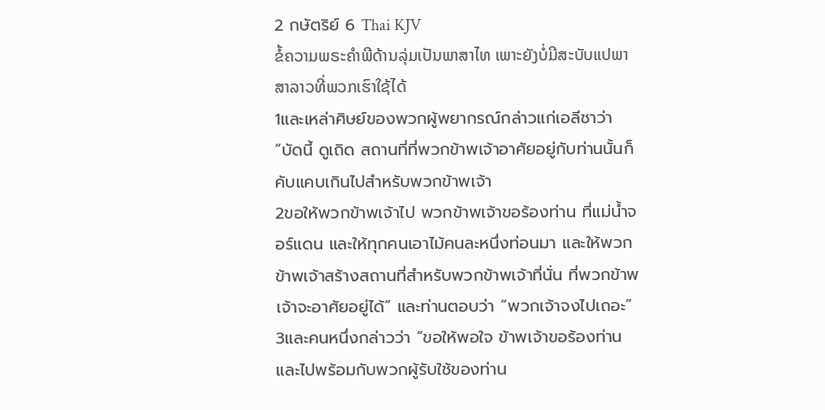2 กษัตริย์ 6 Thai KJV
ຂໍ້ຄວາມພຣະຄຳພີດ້ານລຸ່ມເປັນພາສາໄທ ເພາະຍັງບໍ່ມີສະບັບແປພາສາລາວທີ່ພວກເຮົາໃຊ້ໄດ້
1และเหล่าศิษย์ของพวกผู้พยากรณ์กล่าวแก่เอลีชาว่า “บัดนี้ ดูเถิด สถานที่ที่พวกข้าพเจ้าอาศัยอยู่กับท่านนั้นก็คับแคบเกินไปสำหรับพวกข้าพเจ้า
2ขอให้พวกข้าพเจ้าไป พวกข้าพเจ้าขอร้องท่าน ที่แม่น้ำจอร์แดน และให้ทุกคนเอาไม้คนละหนึ่งท่อนมา และให้พวกข้าพเจ้าสร้างสถานที่สำหรับพวกข้าพเจ้าที่นั่น ที่พวกข้าพเจ้าจะอาศัยอยู่ได้” และท่านตอบว่า “พวกเจ้าจงไปเถอะ”
3และคนหนึ่งกล่าวว่า “ขอให้พอใจ ข้าพเจ้าขอร้องท่าน และไปพร้อมกับพวกผู้รับใช้ของท่าน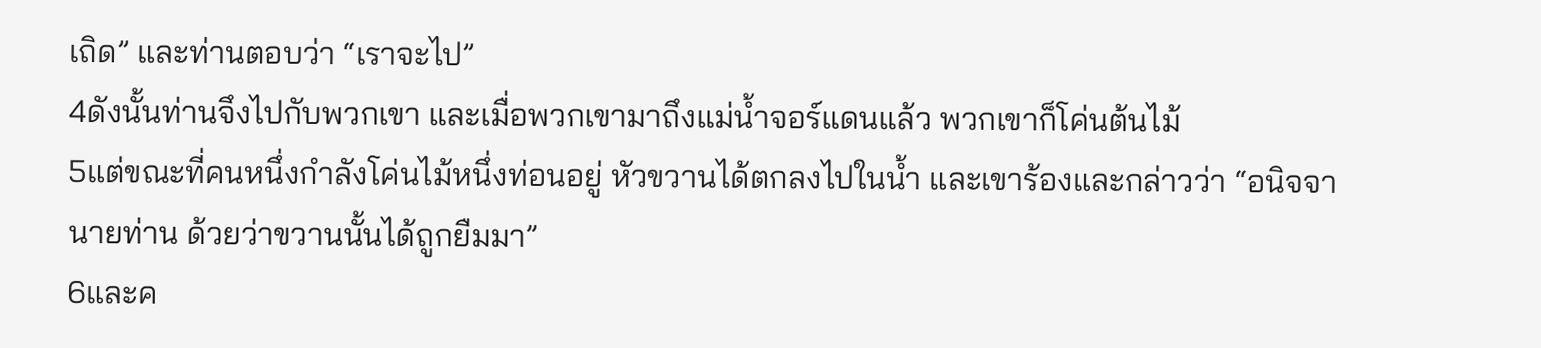เถิด” และท่านตอบว่า “เราจะไป”
4ดังนั้นท่านจึงไปกับพวกเขา และเมื่อพวกเขามาถึงแม่น้ำจอร์แดนแล้ว พวกเขาก็โค่นต้นไม้
5แต่ขณะที่คนหนึ่งกำลังโค่นไม้หนึ่งท่อนอยู่ หัวขวานได้ตกลงไปในน้ำ และเขาร้องและกล่าวว่า “อนิจจา นายท่าน ด้วยว่าขวานนั้นได้ถูกยืมมา”
6และค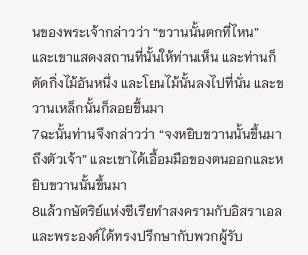นของพระเจ้ากล่าวว่า “ขวานนั้นตกที่ไหน” และเขาแสดงสถานที่นั้นให้ท่านเห็น และท่านก็ตัดกิ่งไม้อันหนึ่ง และโยนไม้นั้นลงไปที่นั่น และขวานเหล็กนั้นก็ลอยขึ้นมา
7ฉะนั้นท่านจึงกล่าวว่า “จงหยิบขวานนั้นขึ้นมาถึงตัวเจ้า” และเขาได้เอื้อมมือของตนออกและหยิบขวานนั้นขึ้นมา
8แล้วกษัตริย์แห่งซีเรียทำสงครามกับอิสราเอล และพระองค์ได้ทรงปรึกษากับพวกผู้รับ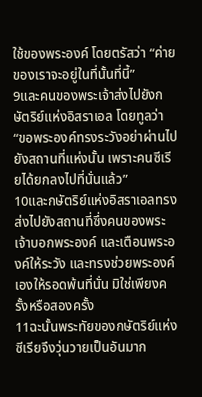ใช้ของพระองค์ โดยตรัสว่า “ค่ายของเราจะอยู่ในที่นั้นที่นี้”
9และคนของพระเจ้าส่งไปยังกษัตริย์แห่งอิสราเอล โดยทูลว่า “ขอพระองค์ทรงระวังอย่าผ่านไปยังสถานที่แห่งนั้น เพราะคนซีเรียได้ยกลงไปที่นั่นแล้ว”
10และกษัตริย์แห่งอิสราเอลทรงส่งไปยังสถานที่ซึ่งคนของพระเจ้าบอกพระองค์ และเตือนพระองค์ให้ระวัง และทรงช่วยพระองค์เองให้รอดพ้นที่นั่น มิใช่เพียงครั้งหรือสองครั้ง
11ฉะนั้นพระทัยของกษัตริย์แห่งซีเรียจึงวุ่นวายเป็นอันมาก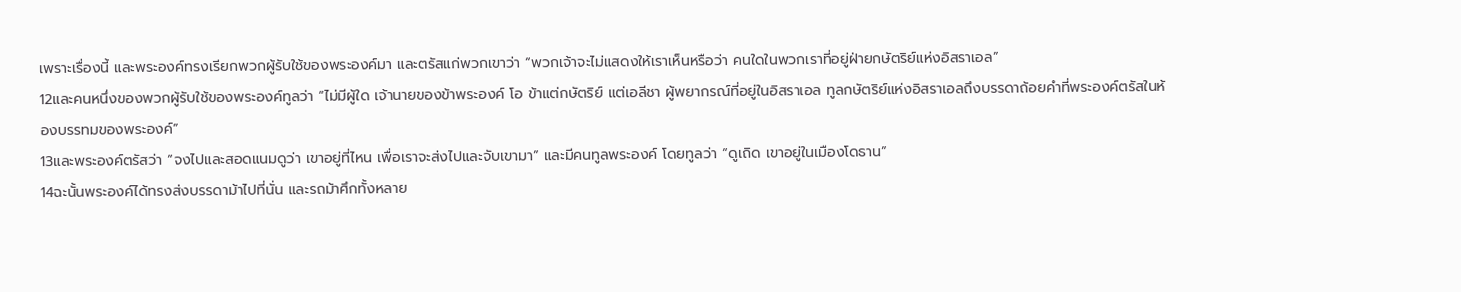เพราะเรื่องนี้ และพระองค์ทรงเรียกพวกผู้รับใช้ของพระองค์มา และตรัสแก่พวกเขาว่า “พวกเจ้าจะไม่แสดงให้เราเห็นหรือว่า คนใดในพวกเราที่อยู่ฝ่ายกษัตริย์แห่งอิสราเอล”
12และคนหนึ่งของพวกผู้รับใช้ของพระองค์ทูลว่า “ไม่มีผู้ใด เจ้านายของข้าพระองค์ โอ ข้าแต่กษัตริย์ แต่เอลีชา ผู้พยากรณ์ที่อยู่ในอิสราเอล ทูลกษัตริย์แห่งอิสราเอลถึงบรรดาถ้อยคำที่พระองค์ตรัสในห้องบรรทมของพระองค์”
13และพระองค์ตรัสว่า “จงไปและสอดแนมดูว่า เขาอยู่ที่ไหน เพื่อเราจะส่งไปและจับเขามา” และมีคนทูลพระองค์ โดยทูลว่า “ดูเถิด เขาอยู่ในเมืองโดธาน”
14ฉะนั้นพระองค์ได้ทรงส่งบรรดาม้าไปที่นั่น และรถม้าศึกทั้งหลาย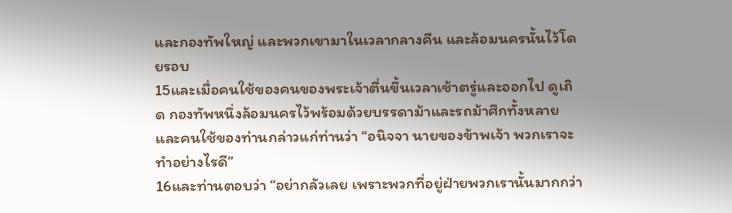และกองทัพใหญ่ และพวกเขามาในเวลากลางคืน และล้อมนครนั้นไว้โดยรอบ
15และเมื่อคนใช้ของคนของพระเจ้าตื่นขึ้นเวลาเช้าตรู่และออกไป ดูเถิด กองทัพหนึ่งล้อมนครไว้พร้อมด้วยบรรดาม้าและรถม้าศึกทั้งหลาย และคนใช้ของท่านกล่าวแก่ท่านว่า “อนิจจา นายของข้าพเจ้า พวกเราจะทำอย่างไรดี”
16และท่านตอบว่า “อย่ากลัวเลย เพราะพวกที่อยู่ฝ่ายพวกเรานั้นมากกว่า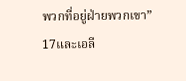พวกที่อยู่ฝ่ายพวกเขา”
17และเอลี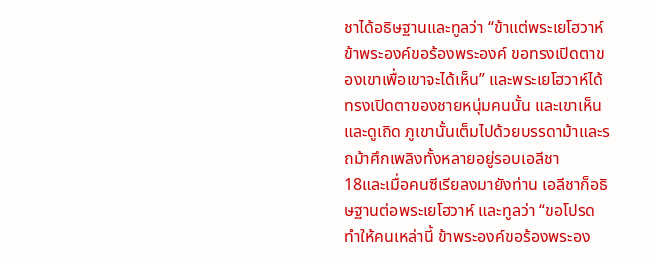ชาได้อธิษฐานและทูลว่า “ข้าแต่พระเยโฮวาห์ ข้าพระองค์ขอร้องพระองค์ ขอทรงเปิดตาของเขาเพื่อเขาจะได้เห็น” และพระเยโฮวาห์ได้ทรงเปิดตาของชายหนุ่มคนนั้น และเขาเห็น และดูเถิด ภูเขานั้นเต็มไปด้วยบรรดาม้าและรถม้าศึกเพลิงทั้งหลายอยู่รอบเอลีชา
18และเมื่อคนซีเรียลงมายังท่าน เอลีชาก็อธิษฐานต่อพระเยโฮวาห์ และทูลว่า “ขอโปรดทำให้คนเหล่านี้ ข้าพระองค์ขอร้องพระอง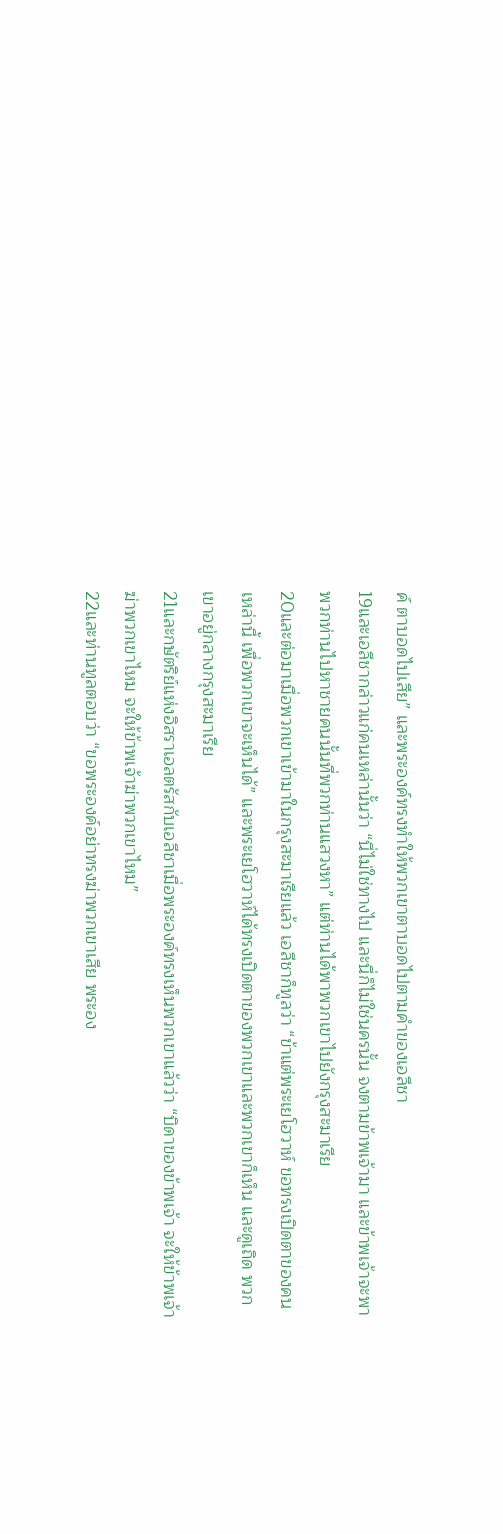ค์ ตาบอดไปเสีย” และพระองค์ทรงทำให้พวกเขาตาบอดไปตามคำของเอลีชา
19และเอลีชากล่าวแก่คนเหล่านั้นว่า “นี่ไม่ใช่ทางไป และนี่ก็ไม่ใช่นครนั้น จงตามข้าพเจ้ามา และข้าพเจ้าจะพาพวกท่านไปหาชายคนนั้นที่พวกท่านแสวงหา” แต่ท่านได้พาพวกเขาไปยังกรุงสะมาเรีย
20และต่อมาเมื่อพวกเขาเข้ามาในกรุงสะมาเรียแล้ว เอลีชาก็ทูลว่า “ข้าแต่พระเยโฮวาห์ ขอทรงเปิดตาของคนเหล่านี้ เพื่อพวกเขาจะเห็นได้” และพระเยโฮวาห์ได้ทรงเปิดตาของพวกเขาและพวกเขาก็เห็น และดูเถิด พวกเขาอยู่กลางกรุงสะมาเรีย
21และกษัตริย์แห่งอิสราเอลตรัสกับเอลีชาเมื่อพระองค์ทรงเห็นพวกเขาแล้วว่า “บิดาของข้าพเจ้า จะให้ข้าพเจ้าฆ่าพวกเขาไหม จะให้ข้าพเจ้าฆ่าพวกเขาไหม”
22และท่านทูลตอบว่า “ขอพระองค์อย่าทรงฆ่าพวกเขาเสีย พระอง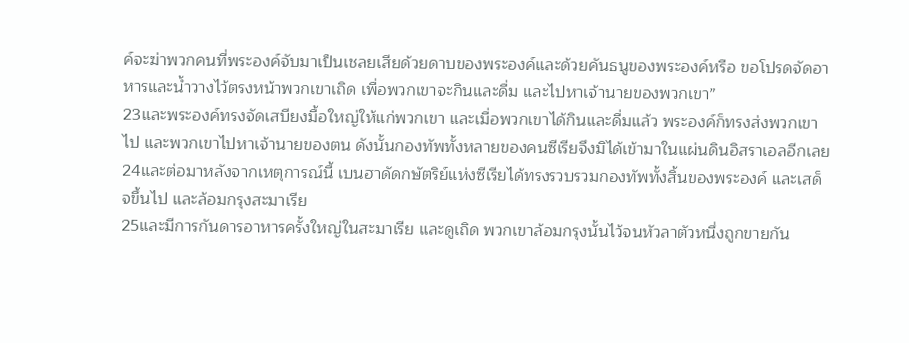ค์จะฆ่าพวกคนที่พระองค์จับมาเป็นเชลยเสียด้วยดาบของพระองค์และด้วยคันธนูของพระองค์หรือ ขอโปรดจัดอาหารและน้ำวางไว้ตรงหน้าพวกเขาเถิด เพื่อพวกเขาจะกินและดื่ม และไปหาเจ้านายของพวกเขา”
23และพระองค์ทรงจัดเสบียงมื้อใหญ่ให้แก่พวกเขา และเมื่อพวกเขาได้กินและดื่มแล้ว พระองค์ก็ทรงส่งพวกเขาไป และพวกเขาไปหาเจ้านายของตน ดังนั้นกองทัพทั้งหลายของคนซีเรียจึงมิได้เข้ามาในแผ่นดินอิสราเอลอีกเลย
24และต่อมาหลังจากเหตุการณ์นี้ เบนฮาดัดกษัตริย์แห่งซีเรียได้ทรงรวบรวมกองทัพทั้งสิ้นของพระองค์ และเสด็จขึ้นไป และล้อมกรุงสะมาเรีย
25และมีการกันดารอาหารครั้งใหญ่ในสะมาเรีย และดูเถิด พวกเขาล้อมกรุงนั้นไว้จนหัวลาตัวหนึ่งถูกขายกัน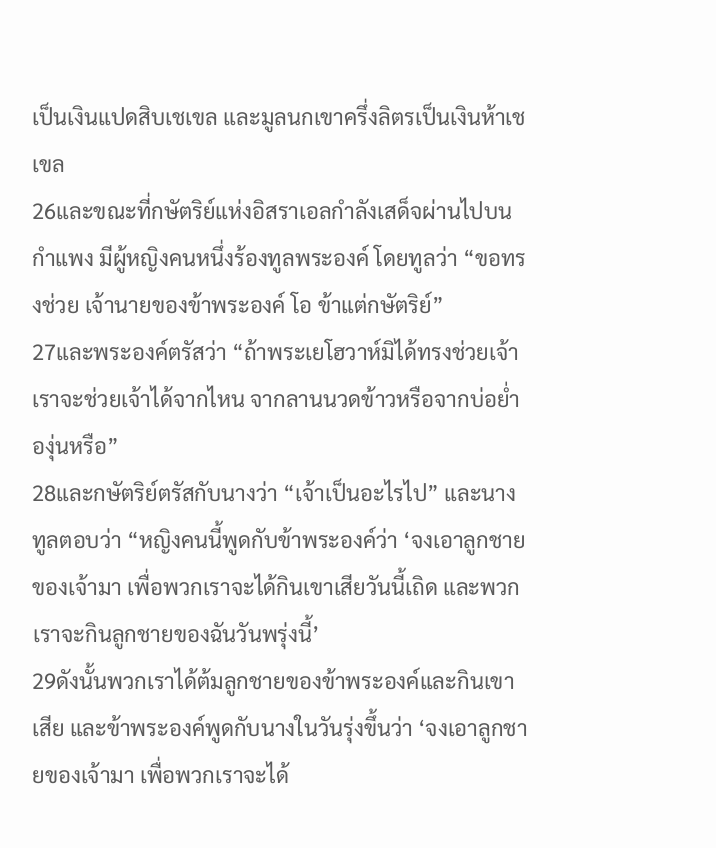เป็นเงินแปดสิบเชเขล และมูลนกเขาครึ่งลิตรเป็นเงินห้าเชเขล
26และขณะที่กษัตริย์แห่งอิสราเอลกำลังเสด็จผ่านไปบนกำแพง มีผู้หญิงคนหนึ่งร้องทูลพระองค์ โดยทูลว่า “ขอทรงช่วย เจ้านายของข้าพระองค์ โอ ข้าแต่กษัตริย์”
27และพระองค์ตรัสว่า “ถ้าพระเยโฮวาห์มิได้ทรงช่วยเจ้า เราจะช่วยเจ้าได้จากไหน จากลานนวดข้าวหรือจากบ่อย่ำองุ่นหรือ”
28และกษัตริย์ตรัสกับนางว่า “เจ้าเป็นอะไรไป” และนางทูลตอบว่า “หญิงคนนี้พูดกับข้าพระองค์ว่า ‘จงเอาลูกชายของเจ้ามา เพื่อพวกเราจะได้กินเขาเสียวันนี้เถิด และพวกเราจะกินลูกชายของฉันวันพรุ่งนี้’
29ดังนั้นพวกเราได้ต้มลูกชายของข้าพระองค์และกินเขาเสีย และข้าพระองค์พูดกับนางในวันรุ่งขึ้นว่า ‘จงเอาลูกชายของเจ้ามา เพื่อพวกเราจะได้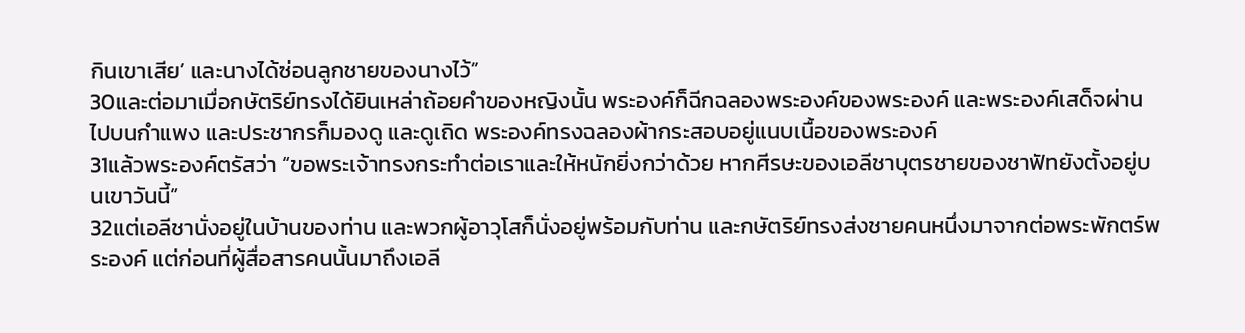กินเขาเสีย’ และนางได้ซ่อนลูกชายของนางไว้”
30และต่อมาเมื่อกษัตริย์ทรงได้ยินเหล่าถ้อยคำของหญิงนั้น พระองค์ก็ฉีกฉลองพระองค์ของพระองค์ และพระองค์เสด็จผ่านไปบนกำแพง และประชากรก็มองดู และดูเถิด พระองค์ทรงฉลองผ้ากระสอบอยู่แนบเนื้อของพระองค์
31แล้วพระองค์ตรัสว่า “ขอพระเจ้าทรงกระทำต่อเราและให้หนักยิ่งกว่าด้วย หากศีรษะของเอลีชาบุตรชายของชาฟัทยังตั้งอยู่บนเขาวันนี้”
32แต่เอลีชานั่งอยู่ในบ้านของท่าน และพวกผู้อาวุโสก็นั่งอยู่พร้อมกับท่าน และกษัตริย์ทรงส่งชายคนหนึ่งมาจากต่อพระพักตร์พระองค์ แต่ก่อนที่ผู้สื่อสารคนนั้นมาถึงเอลี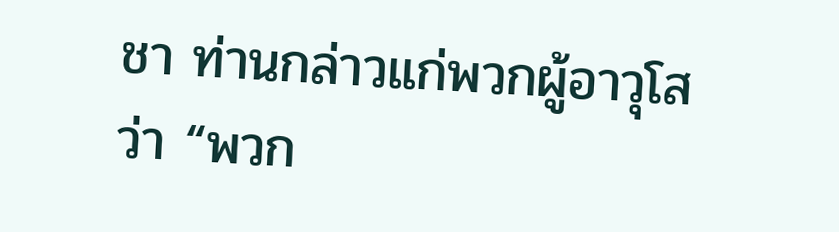ชา ท่านกล่าวแก่พวกผู้อาวุโสว่า “พวก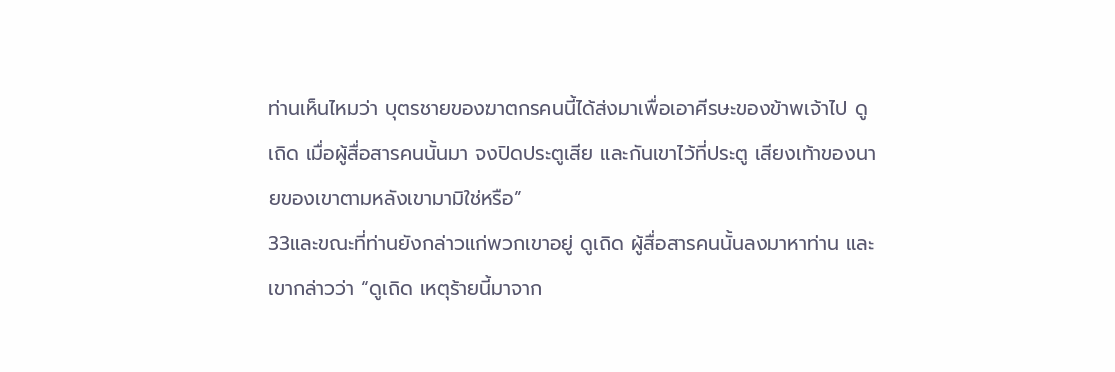ท่านเห็นไหมว่า บุตรชายของฆาตกรคนนี้ได้ส่งมาเพื่อเอาศีรษะของข้าพเจ้าไป ดูเถิด เมื่อผู้สื่อสารคนนั้นมา จงปิดประตูเสีย และกันเขาไว้ที่ประตู เสียงเท้าของนายของเขาตามหลังเขามามิใช่หรือ”
33และขณะที่ท่านยังกล่าวแก่พวกเขาอยู่ ดูเถิด ผู้สื่อสารคนนั้นลงมาหาท่าน และเขากล่าวว่า “ดูเถิด เหตุร้ายนี้มาจาก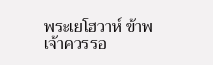พระเยโฮวาห์ ข้าพเจ้าควรรอ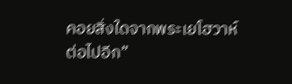คอยสิ่งใดจากพระเยโฮวาห์ต่อไปอีก”